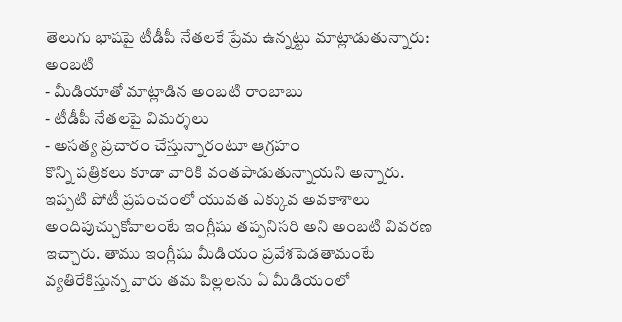తెలుగు భాషపై టీడీపీ నేతలకే ప్రేమ ఉన్నట్టు మాట్లాడుతున్నారు: అంబటి
- మీడియాతో మాట్లాడిన అంబటి రాంబాబు
- టీడీపీ నేతలపై విమర్శలు
- అసత్య ప్రచారం చేస్తున్నారంటూ ఆగ్రహం
కొన్ని పత్రికలు కూడా వారికి వంతపాడుతున్నాయని అన్నారు. ఇప్పటి పోటీ ప్రపంచంలో యువత ఎక్కువ అవకాశాలు అందిపుచ్చుకోవాలంటే ఇంగ్లీషు తప్పనిసరి అని అంబటి వివరణ ఇచ్చారు. తాము ఇంగ్లీషు మీడియం ప్రవేశపెడతామంటే వ్యతిరేకిస్తున్న వారు తమ పిల్లలను ఏ మీడియంలో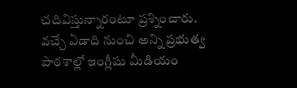చదివిస్తున్నారంటూ ప్రశ్నించారు. వచ్చే ఏడాది నుంచి అన్ని ప్రభుత్వ పాఠశాల్లో ఇంగ్లీషు మీడియం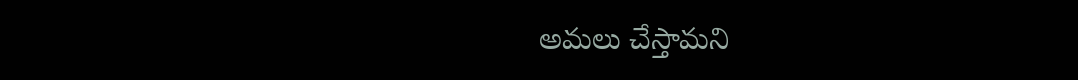అమలు చేస్తామని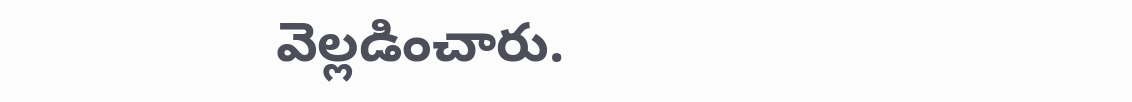వెల్లడించారు.